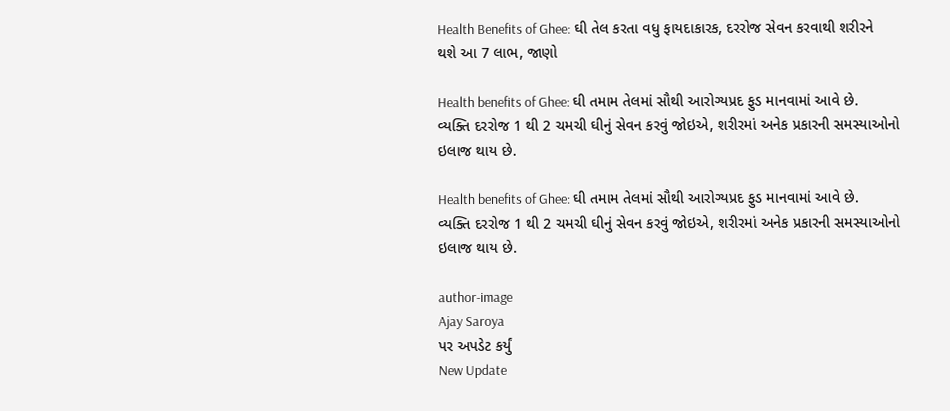Health Benefits of Ghee: ઘી તેલ કરતા વધુ ફાયદાકારક, દરરોજ સેવન કરવાથી શરીરને થશે આ 7 લાભ, જાણો

Health benefits of Ghee: ઘી તમામ તેલમાં સૌથી આરોગ્યપ્રદ ફુડ માનવામાં આવે છે. વ્યક્તિ દરરોજ 1 થી 2 ચમચી ઘીનું સેવન કરવું જોઇએ, શરીરમાં અનેક પ્રકારની સમસ્યાઓનો ઇલાજ થાય છે.

Health benefits of Ghee: ઘી તમામ તેલમાં સૌથી આરોગ્યપ્રદ ફુડ માનવામાં આવે છે. વ્યક્તિ દરરોજ 1 થી 2 ચમચી ઘીનું સેવન કરવું જોઇએ, શરીરમાં અનેક પ્રકારની સમસ્યાઓનો ઇલાજ થાય છે.

author-image
Ajay Saroya
પર અપડેટ કર્યું
New Update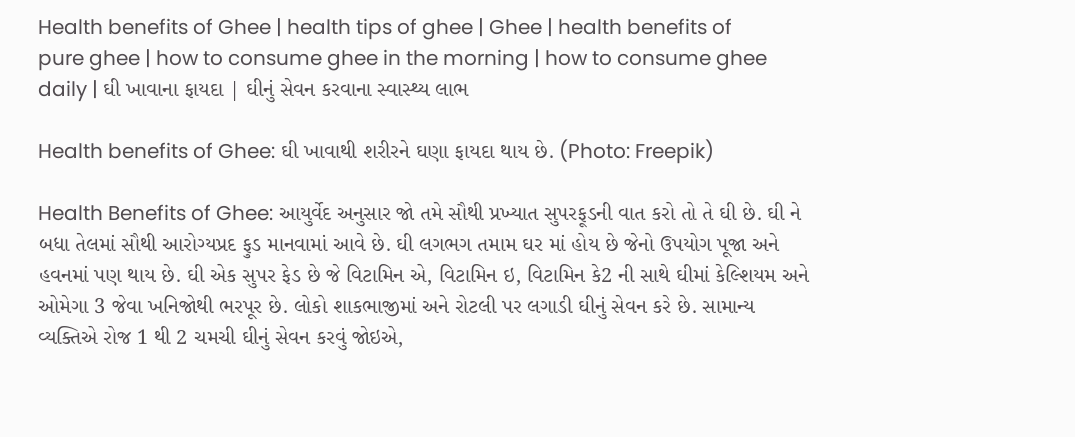Health benefits of Ghee | health tips of ghee | Ghee | health benefits of pure ghee | how to consume ghee in the morning | how to consume ghee daily | ઘી ખાવાના ફાયદા | ઘીનું સેવન કરવાના સ્વાસ્થ્ય લાભ

Health benefits of Ghee: ઘી ખાવાથી શરીરને ઘણા ફાયદા થાય છે. (Photo: Freepik)

Health Benefits of Ghee: આયુર્વેદ અનુસાર જો તમે સૌથી પ્રખ્યાત સુપરફૂડની વાત કરો તો તે ઘી છે. ઘી ને બધા તેલમાં સૌથી આરોગ્યપ્રદ ફુડ માનવામાં આવે છે. ઘી લગભગ તમામ ઘર માં હોય છે જેનો ઉપયોગ પૂજા અને હવનમાં પણ થાય છે. ઘી એક સુપર ફેડ છે જે વિટામિન એ, વિટામિન ઇ, વિટામિન કે2 ની સાથે ઘીમાં કેલ્શિયમ અને ઓમેગા 3 જેવા ખનિજોથી ભરપૂર છે. લોકો શાકભાજીમાં અને રોટલી પર લગાડી ઘીનું સેવન કરે છે. સામાન્ય વ્યક્તિએ રોજ 1 થી 2 ચમચી ઘીનું સેવન કરવું જોઇએ,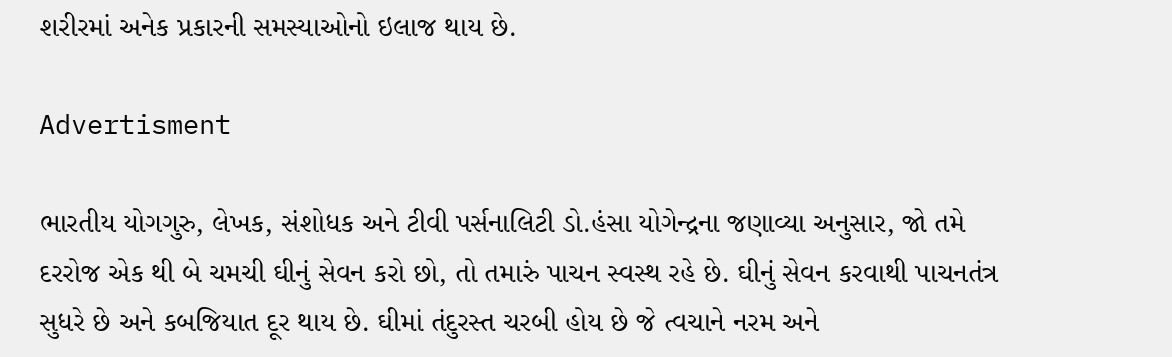શરીરમાં અનેક પ્રકારની સમસ્યાઓનો ઇલાજ થાય છે.

Advertisment

ભારતીય યોગગુરુ, લેખક, સંશોધક અને ટીવી પર્સનાલિટી ડો.હંસા યોગેન્દ્રના જણાવ્યા અનુસાર, જો તમે દરરોજ એક થી બે ચમચી ઘીનું સેવન કરો છો, તો તમારું પાચન સ્વસ્થ રહે છે. ઘીનું સેવન કરવાથી પાચનતંત્ર સુધરે છે અને કબજિયાત દૂર થાય છે. ઘીમાં તંદુરસ્ત ચરબી હોય છે જે ત્વચાને નરમ અને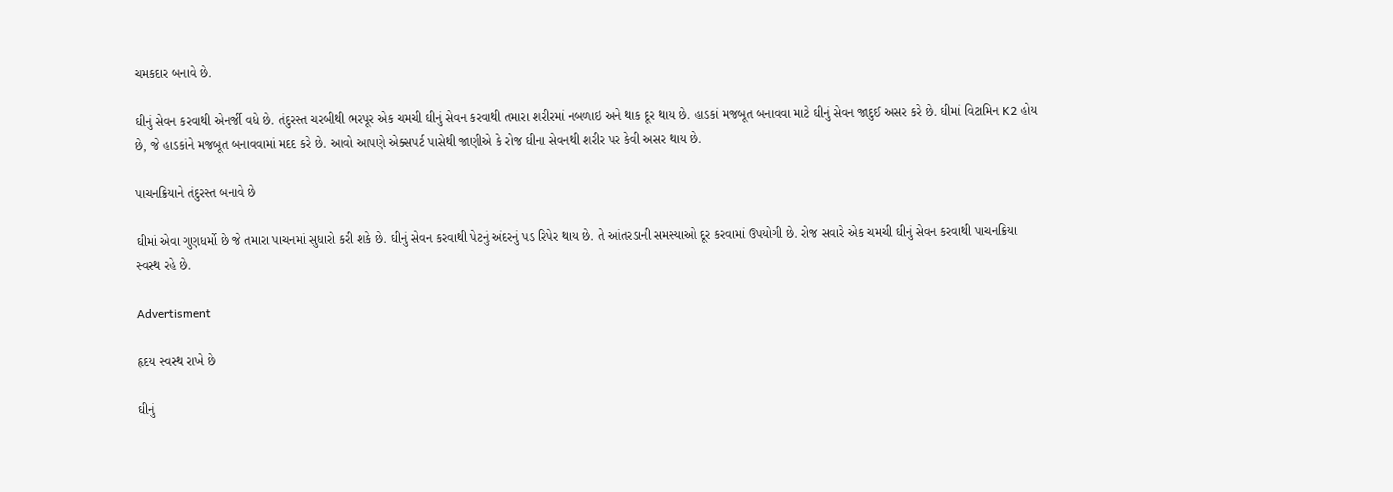ચમકદાર બનાવે છે.

ઘીનું સેવન કરવાથી એનર્જી વધે છે. તંદુરસ્ત ચરબીથી ભરપૂર એક ચમચી ઘીનું સેવન કરવાથી તમારા શરીરમાં નબળાઇ અને થાક દૂર થાય છે. હાડકાં મજબૂત બનાવવા માટે ઘીનું સેવન જાદુઈ અસર કરે છે. ઘીમાં વિટામિન K2 હોય છે, જે હાડકાંને મજબૂત બનાવવામાં મદદ કરે છે. આવો આપણે એક્સપર્ટ પાસેથી જાણીએ કે રોજ ઘીના સેવનથી શરીર પર કેવી અસર થાય છે.

પાચનક્રિયાને તંદુરસ્ત બનાવે છે

ઘીમાં એવા ગુણધર્મો છે જે તમારા પાચનમાં સુધારો કરી શકે છે. ઘીનું સેવન કરવાથી પેટનું અંદરનું પડ રિપેર થાય છે. તે આંતરડાની સમસ્યાઓ દૂર કરવામાં ઉપયોગી છે. રોજ સવારે એક ચમચી ઘીનું સેવન કરવાથી પાચનક્રિયા સ્વસ્થ રહે છે.

Advertisment

હૃદય સ્વસ્થ રાખે છે

ઘીનું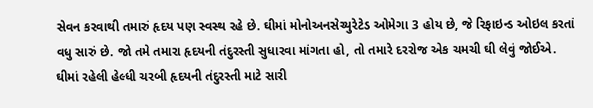સેવન કરવાથી તમારું હૃદય પણ સ્વસ્થ રહે છે. ઘીમાં મોનોઅનસેચ્યુરેટેડ ઓમેગા 3 હોય છે, જે રિફાઇન્ડ ઓઇલ કરતાં વધુ સારું છે. જો તમે તમારા હૃદયની તંદુરસ્તી સુધારવા માંગતા હો, તો તમારે દરરોજ એક ચમચી ઘી લેવું જોઈએ. ઘીમાં રહેલી હેલ્ધી ચરબી હૃદયની તંદુરસ્તી માટે સારી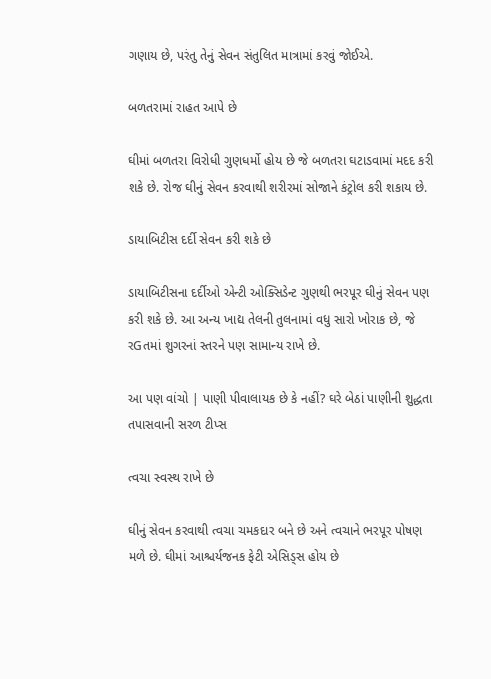ગણાય છે, પરંતુ તેનું સેવન સંતુલિત માત્રામાં કરવું જોઈએ.

બળતરામાં રાહત આપે છે

ઘીમાં બળતરા વિરોધી ગુણધર્મો હોય છે જે બળતરા ઘટાડવામાં મદદ કરી શકે છે. રોજ ઘીનું સેવન કરવાથી શરીરમાં સોજાને કંટ્રોલ કરી શકાય છે.

ડાયાબિટીસ દર્દી સેવન કરી શકે છે

ડાયાબિટીસના દર્દીઓ એન્ટી ઓક્સિડેન્ટ ગુણથી ભરપૂર ઘીનું સેવન પણ કરી શકે છે. આ અન્ય ખાદ્ય તેલની તુલનામાં વધુ સારો ખોરાક છે, જે રGતમાં શુગરનાં સ્તરને પણ સામાન્ય રાખે છે.

આ પણ વાંચો | પાણી પીવાલાયક છે કે નહીં? ઘરે બેઠાં પાણીની શુદ્ધતા તપાસવાની સરળ ટીપ્સ

ત્વચા સ્વસ્થ રાખે છે

ઘીનું સેવન કરવાથી ત્વચા ચમકદાર બને છે અને ત્વચાને ભરપૂર પોષણ મળે છે. ઘીમાં આશ્ચર્યજનક ફેટી એસિડ્સ હોય છે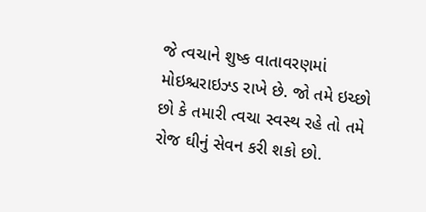જે ત્વચાને શુષ્ક વાતાવરણમાં મોઇશ્ચરાઇઝ્ડ રાખે છે. જો તમે ઇચ્છો છો કે તમારી ત્વચા સ્વસ્થ રહે તો તમે રોજ ઘીનું સેવન કરી શકો છો.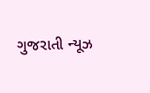ગુજરાતી ન્યૂઝ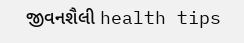જીવનશૈલી health tips